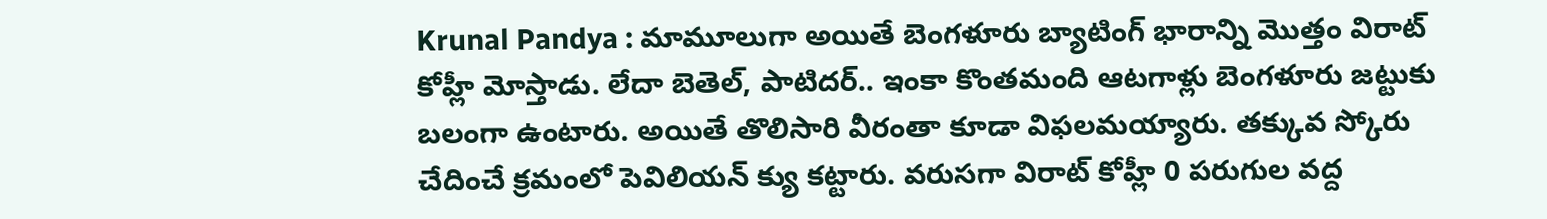Krunal Pandya : మామూలుగా అయితే బెంగళూరు బ్యాటింగ్ భారాన్ని మొత్తం విరాట్ కోహ్లీ మోస్తాడు. లేదా బెతెల్, పాటిదర్.. ఇంకా కొంతమంది ఆటగాళ్లు బెంగళూరు జట్టుకు బలంగా ఉంటారు. అయితే తొలిసారి వీరంతా కూడా విఫలమయ్యారు. తక్కువ స్కోరు చేదించే క్రమంలో పెవిలియన్ క్యు కట్టారు. వరుసగా విరాట్ కోహ్లీ 0 పరుగుల వద్ద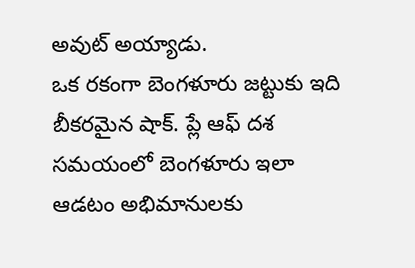అవుట్ అయ్యాడు.
ఒక రకంగా బెంగళూరు జట్టుకు ఇది బీకరమైన షాక్. ప్లే ఆఫ్ దశ సమయంలో బెంగళూరు ఇలా ఆడటం అభిమానులకు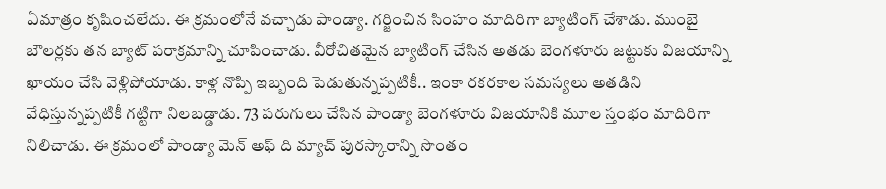ఏమాత్రం కృషించలేదు. ఈ క్రమంలోనే వచ్చాడు పాండ్యా. గర్జించిన సింహం మాదిరిగా బ్యాటింగ్ చేశాడు. ముంబై బౌలర్లకు తన బ్యాట్ పరాక్రమాన్ని చూపించాడు. వీరోచితమైన బ్యాటింగ్ చేసిన అతడు బెంగళూరు జట్టుకు విజయాన్ని ఖాయం చేసి వెళ్లిపోయాడు. కాళ్ల నొప్పి ఇబ్బంది పెడుతున్నప్పటికీ.. ఇంకా రకరకాల సమస్యలు అతడిని వేధిస్తున్నప్పటికీ గట్టిగా నిలబడ్డాడు. 73 పరుగులు చేసిన పాండ్యా బెంగళూరు విజయానికి మూల స్తంభం మాదిరిగా నిలిచాడు. ఈ క్రమంలో పాండ్యా మెన్ అఫ్ ది మ్యాచ్ పురస్కారాన్ని సొంతం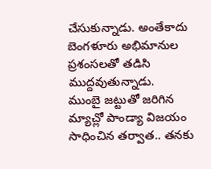చేసుకున్నాడు. అంతేకాదు బెంగళూరు అభిమానుల ప్రశంసలతో తడిసి ముద్దవుతున్నాడు.
ముంబై జట్టుతో జరిగిన మ్యాచ్లో పాండ్యా విజయం సాధించిన తర్వాత.. తనకు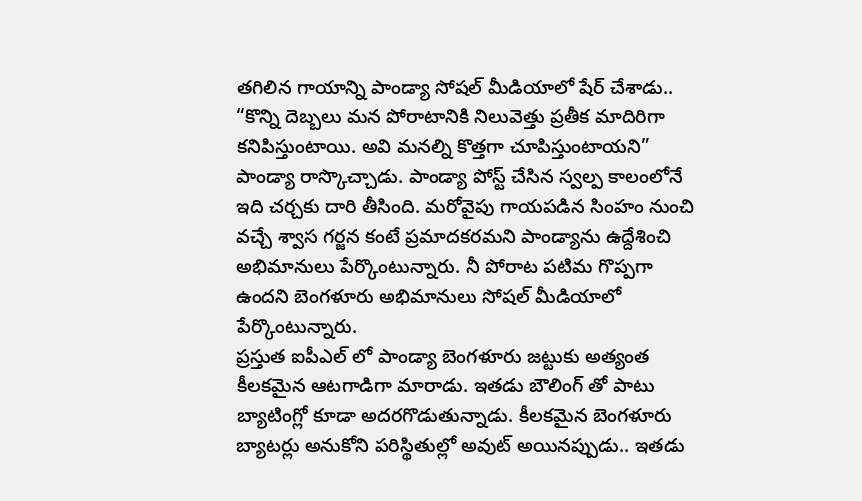తగిలిన గాయాన్ని పాండ్యా సోషల్ మీడియాలో షేర్ చేశాడు.. “కొన్ని దెబ్బలు మన పోరాటానికి నిలువెత్తు ప్రతీక మాదిరిగా కనిపిస్తుంటాయి. అవి మనల్ని కొత్తగా చూపిస్తుంటాయని” పాండ్యా రాస్కొచ్చాడు. పాండ్యా పోస్ట్ చేసిన స్వల్ప కాలంలోనే ఇది చర్చకు దారి తీసింది. మరోవైపు గాయపడిన సింహం నుంచి వచ్చే శ్వాస గర్జన కంటే ప్రమాదకరమని పాండ్యాను ఉద్దేశించి అభిమానులు పేర్కొంటున్నారు. నీ పోరాట పటిమ గొప్పగా ఉందని బెంగళూరు అభిమానులు సోషల్ మీడియాలో పేర్కొంటున్నారు.
ప్రస్తుత ఐపీఎల్ లో పాండ్యా బెంగళూరు జట్టుకు అత్యంత కీలకమైన ఆటగాడిగా మారాడు. ఇతడు బౌలింగ్ తో పాటు బ్యాటింగ్లో కూడా అదరగొడుతున్నాడు. కీలకమైన బెంగళూరు బ్యాటర్లు అనుకోని పరిస్థితుల్లో అవుట్ అయినప్పుడు.. ఇతడు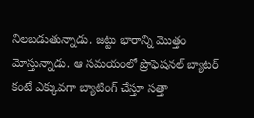నిలబడుతున్నాడు. జట్టు భారాన్ని మొత్తం మోస్తున్నాడు. ఆ సమయంలో ప్రొఫెషనల్ బ్యాటర్ కంటే ఎక్కువగా బ్యాటింగ్ చేస్తూ సత్తా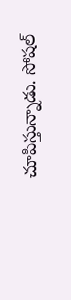చూపిస్తున్నాడు. సోషల్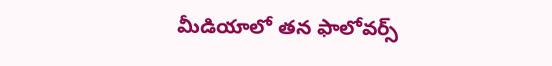మీడియాలో తన ఫాలోవర్స్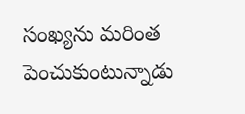సంఖ్యను మరింత పెంచుకుంటున్నాడు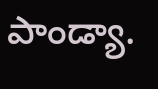పాండ్యా.